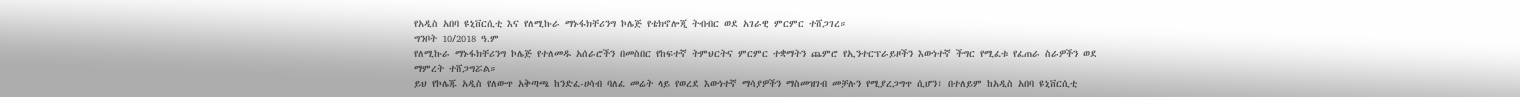የአዲስ አበባ ዩኒቨርሲቲ እና የለሚኩራ ማኑፋክቸሪንግ ኮሌጅ የቴክኖሎጂ ትብብር ወደ አገራዊ ምርምር ተሸጋገረ።
ግንቦት 10/2018 ዓ.ም
የለሚኩራ ማኑፋክቸሪንግ ኮሌጅ የተለመዱ አሰራሮችን በመስበር የከፍተኛ ትምህርትና ምርምር ተቋማትን ጨምሮ የኢንተርፕራይዞችን እውነተኛ ችግር የሚፈቱ የፈጠራ ስራዎችን ወደ ማምረት ተሸጋግሯል።
ይህ የኮሌጁ አዲስ የለውጥ አቅጣጫ ከንድፈ-ሀሳብ ባለፈ መሬት ላይ የወረደ እውነተኛ ማሳያዎችን ማስመዝገብ መቻሉን የሚያረጋግጥ ሲሆን፣ በተለይም ከአዲስ አበባ ዩኒቨርሲቲ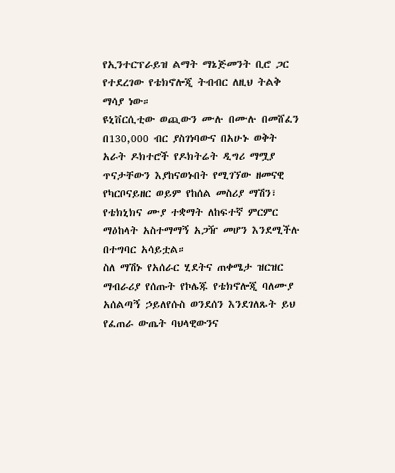የኢንተርፕራይዝ ልማት ማኔጅመንት ቢሮ ጋር የተደረገው የቴክኖሎጂ ትብብር ለዚህ ትልቅ ማሳያ ነው።
ዩኒቨርሲቲው ወጪውን ሙሉ በሙሉ በመሸፈን በ130,000 ብር ያስገነባውና በአሁኑ ወቅት አራት ዶክተሮች የዶክትሬት ዲግሪ ማሟያ ጥናታቸውን እያከናወኑበት የሚገኘው ዘመናዊ የካርቦናይዘር ወይም የከሰል መስሪያ ማሽን፣ የቴክኒክና ሙያ ተቋማት ለከፍተኛ ምርምር ማዕከላት አስተማማኝ አጋዥ መሆን እንደሚችሉ በተግባር አሳይቷል።
ስለ ማሽኑ የአሰራር ሂደትና ጠቀሜታ ዝርዝር ማብራሪያ የሰጡት የኮሌጁ የቴክኖሎጂ ባለሙያ አሰልጣኝ ኃይለየሱስ ወንደሰን እንደገለጹት ይህ የፈጠራ ውጤት ባህላዊውንና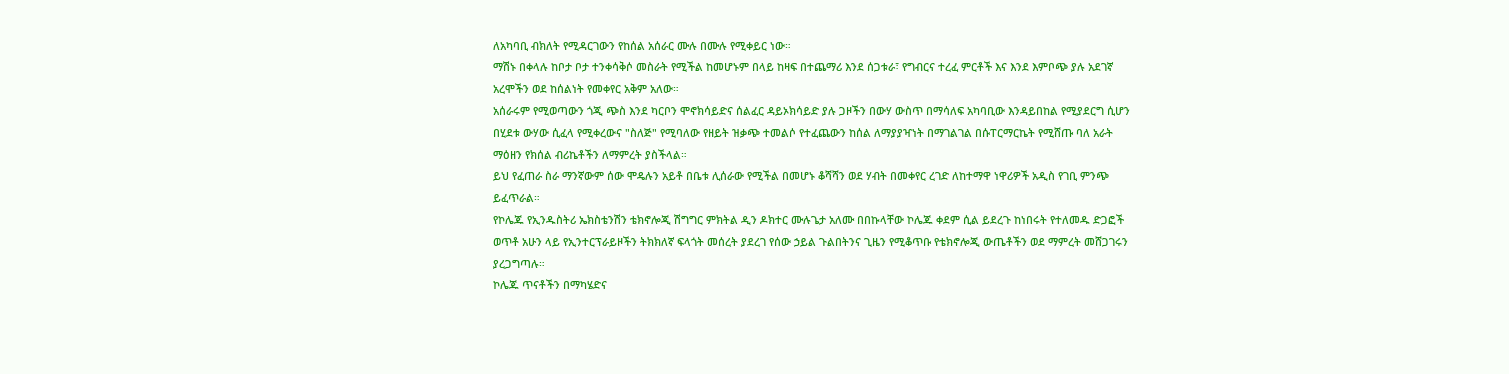ለአካባቢ ብክለት የሚዳርገውን የከሰል አሰራር ሙሉ በሙሉ የሚቀይር ነው።
ማሽኑ በቀላሉ ከቦታ ቦታ ተንቀሳቅሶ መስራት የሚችል ከመሆኑም በላይ ከዛፍ በተጨማሪ እንደ ሰጋቱራ፣ የግብርና ተረፈ ምርቶች እና እንደ እምቦጭ ያሉ አደገኛ አረሞችን ወደ ከሰልነት የመቀየር አቅም አለው።
አሰራሩም የሚወጣውን ጎጂ ጭስ እንደ ካርቦን ሞኖክሳይድና ሰልፈር ዳይኦክሳይድ ያሉ ጋዞችን በውሃ ውስጥ በማሳለፍ አካባቢው እንዳይበከል የሚያደርግ ሲሆን በሂደቱ ውሃው ሲፈላ የሚቀረውና "ስለጅ" የሚባለው የዘይት ዝቃጭ ተመልሶ የተፈጨውን ከሰል ለማያያዣነት በማገልገል በሱፐርማርኬት የሚሸጡ ባለ አራት ማዕዘን የክሰል ብሪኬቶችን ለማምረት ያስችላል።
ይህ የፈጠራ ስራ ማንኛውም ሰው ሞዴሉን አይቶ በቤቱ ሊሰራው የሚችል በመሆኑ ቆሻሻን ወደ ሃብት በመቀየር ረገድ ለከተማዋ ነዋሪዎች አዲስ የገቢ ምንጭ ይፈጥራል።
የኮሌጁ የኢንዱስትሪ ኤክስቴንሽን ቴክኖሎጂ ሽግግር ምክትል ዲን ዶክተር ሙሉጌታ አለሙ በበኩላቸው ኮሌጁ ቀደም ሲል ይደረጉ ከነበሩት የተለመዱ ድጋፎች ወጥቶ አሁን ላይ የኢንተርፕራይዞችን ትክክለኛ ፍላጎት መሰረት ያደረገ የሰው ኃይል ጉልበትንና ጊዜን የሚቆጥቡ የቴክኖሎጂ ውጤቶችን ወደ ማምረት መሸጋገሩን ያረጋግጣሉ።
ኮሌጁ ጥናቶችን በማካሄድና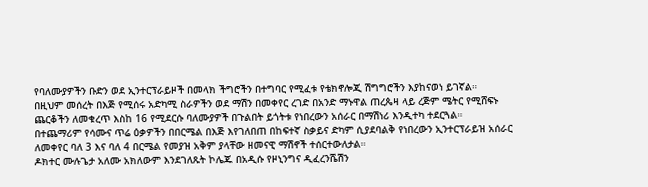የባለሙያዎችን ቡድን ወደ ኢንተርፕራይዞች በመላክ ችግሮችን በተግባር የሚፈቱ የቴክኖሎጂ ሽግግሮችን እያከናወነ ይገኛል።
በዚህም መሰረት በእጅ የሚሰሩ አድካሚ ስራዎችን ወደ ማሽን በመቀየር ረገድ በአንድ ማኑዋል ጠረጴዛ ላይ ረጅም ሜትር የሚሸፍኑ ጨርቆችን ለመቁረጥ እስከ 16 የሚደርሱ ባለሙያዎች በጉልበት ይጎትቱ የነበረውን አሰራር በማሽነሪ እንዲተካ ተደርጓል።
በተጨማሪም የሳሙና ጥሬ ዕቃዎችን በበርሜል በእጅ እየገለበጠ በከፍተኛ ስቃይና ድካም ሲያደባልቅ የነበረውን ኢንተርፕራይዝ አሰራር ለመቀየር ባለ 3 እና ባለ 4 በርሜል የመያዝ አቅም ያላቸው ዘመናዊ ማሽኖች ተሰርተውለታል።
ዶክተር ሙሉጌታ አለሙ አክለውም እንደገለጹት ኮሌጁ በአዲሱ የዞኒንግና ዲፈረንሼሽን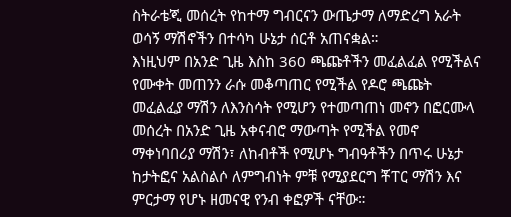ስትራቴጂ መሰረት የከተማ ግብርናን ውጤታማ ለማድረግ አራት ወሳኝ ማሽኖችን በተሳካ ሁኔታ ሰርቶ አጠናቋል።
እነዚህም በአንድ ጊዜ እስከ 360 ጫጩቶችን መፈልፈል የሚችልና የሙቀት መጠንን ራሱ መቆጣጠር የሚችል የዶሮ ጫጩት መፈልፈያ ማሽን ለእንስሳት የሚሆን የተመጣጠነ መኖን በፎርሙላ መሰረት በአንድ ጊዜ አቀናብሮ ማውጣት የሚችል የመኖ ማቀነባበሪያ ማሽን፣ ለከብቶች የሚሆኑ ግብዓቶችን በጥሩ ሁኔታ ከታትፎና አልስልሶ ለምግብነት ምቹ የሚያደርግ ቾፐር ማሽን እና ምርታማ የሆኑ ዘመናዊ የንብ ቀፎዎች ናቸው።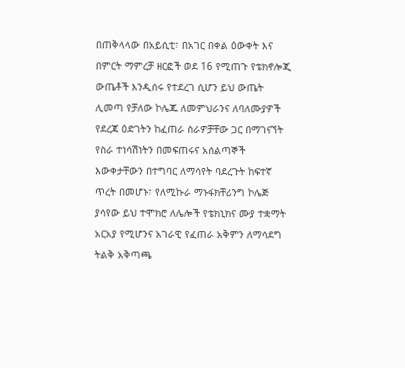በጠቅላላው በአይሲቲ፣ በአገር በቀል ዕውቀት እና በምርት ማምረቻ ዘርፎች ወደ 16 የሚጠጉ የቴክኖሎጂ ውጤቶች እንዲሰሩ የተደረገ ሲሆን ይህ ውጤት ሊመጣ የቻለው ኮሌጁ ለመምህራንና ለባለሙያዎች የደረጃ ዕድገትን ከፈጠራ ስራዎቻቸው ጋር በማገናኘት የስራ ተነሳሽነትን በመፍጠሩና አሰልጣኞች እውቀታቸውን በተግባር ለማሳየት ባደረጉት ከፍተኛ ጥረት በመሆኑ፣ የለሚኩራ ማኑፋክቸሪንግ ኮሌጅ ያሳየው ይህ ተሞክሮ ለሌሎች የቴክኒክና ሙያ ተቋማት አርአያ የሚሆንና አገራዊ የፈጠራ አቅምን ለማሳደግ ትልቅ አቅጣጫ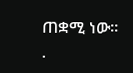ጠቋሚ ነው።
.